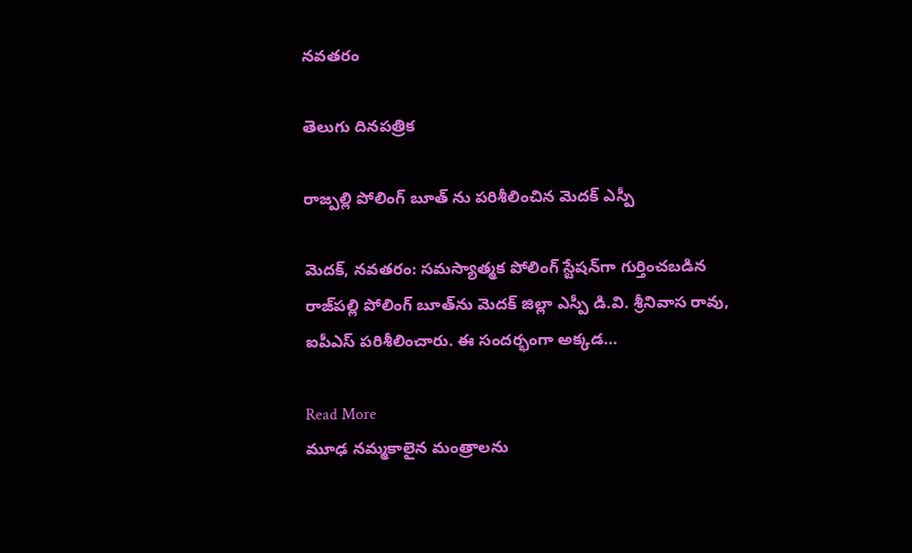నవతరం

తెలుగు దినపత్రిక

రాజ్పల్లి పోలింగ్ బూత్ ను పరిశీలించిన మెదక్ ఎస్పీ

మెదక్, నవతరం: సమస్యాత్మక పోలింగ్ స్టేషన్‌గా గుర్తించబడిన రాజ్‌పల్లి పోలింగ్ బూత్‌ను మెదక్ జిల్లా ఎస్పీ డి.వి. శ్రీనివాస రావు, ఐపీఎస్ పరిశీలించారు. ఈ సందర్భంగా అక్కడ…

Read More
మూఢ నమ్మకాలైన మంత్రాలను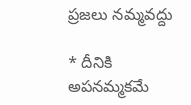ప్రజలు నమ్మవద్దు

* దీనికి అపనమ్మకమే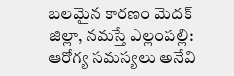బలమైన కారణం మెదక్ జిల్లా, నమస్తే ఎల్లంపల్లి: ఆరోగ్య సమస్యలు అనేవి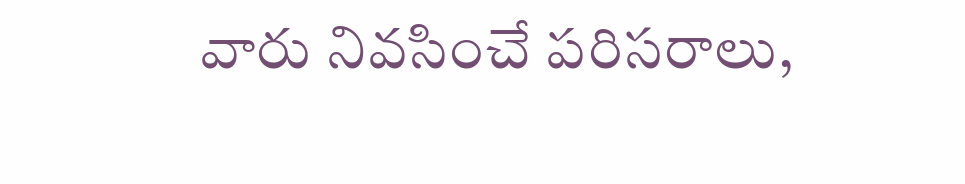వారు నివసించే పరిసరాలు,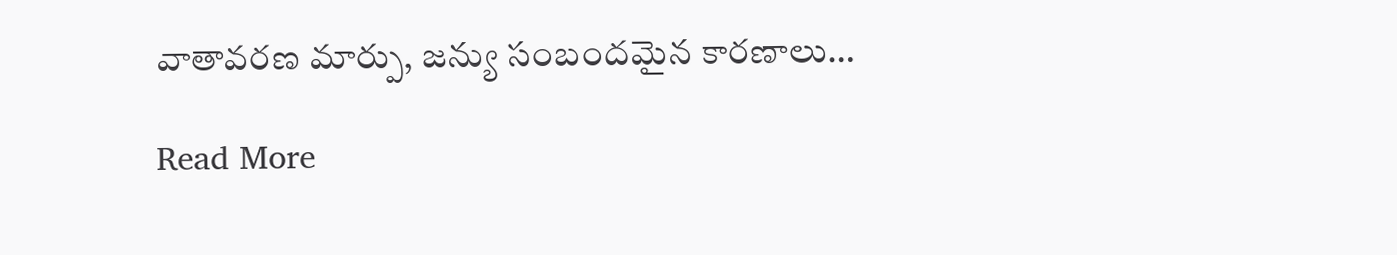వాతావరణ మార్పు, జన్యు సంబందమైన కారణాలు…

Read More